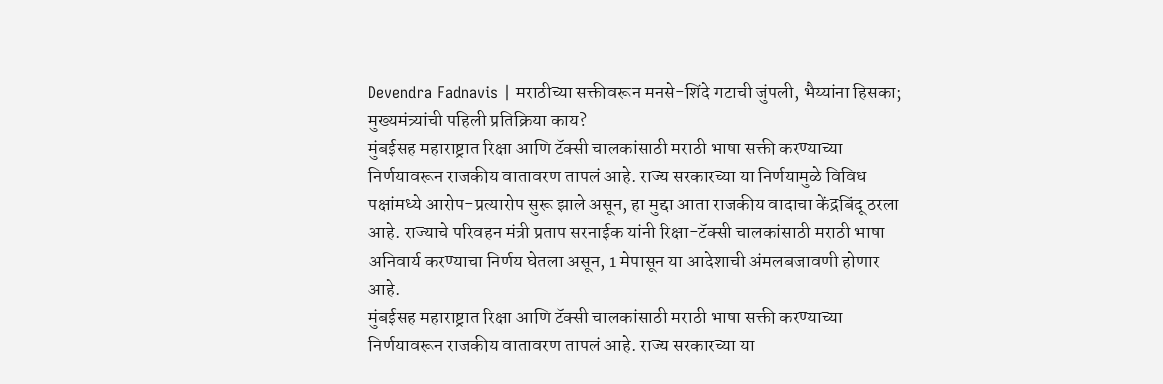Devendra Fadnavis | मराठीच्या सक्तीवरून मनसे-शिंदे गटाची जुंपली, भैय्यांना हिसका; मुख्यमंत्र्यांची पहिली प्रतिक्रिया काय?
मुंबईसह महाराष्ट्रात रिक्षा आणि टॅक्सी चालकांसाठी मराठी भाषा सक्ती करण्याच्या निर्णयावरून राजकीय वातावरण तापलं आहे. राज्य सरकारच्या या निर्णयामुळे विविध पक्षांमध्ये आरोप-प्रत्यारोप सुरू झाले असून, हा मुद्दा आता राजकीय वादाचा केंद्रबिंदू ठरला आहे. राज्याचे परिवहन मंत्री प्रताप सरनाईक यांनी रिक्षा-टॅक्सी चालकांसाठी मराठी भाषा अनिवार्य करण्याचा निर्णय घेतला असून, 1 मेपासून या आदेशाची अंमलबजावणी होणार आहे.
मुंबईसह महाराष्ट्रात रिक्षा आणि टॅक्सी चालकांसाठी मराठी भाषा सक्ती करण्याच्या निर्णयावरून राजकीय वातावरण तापलं आहे. राज्य सरकारच्या या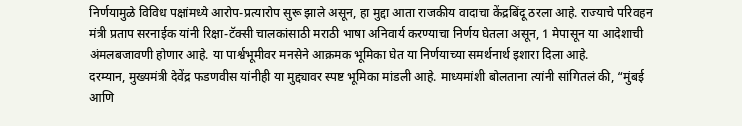निर्णयामुळे विविध पक्षांमध्ये आरोप-प्रत्यारोप सुरू झाले असून, हा मुद्दा आता राजकीय वादाचा केंद्रबिंदू ठरला आहे. राज्याचे परिवहन मंत्री प्रताप सरनाईक यांनी रिक्षा-टॅक्सी चालकांसाठी मराठी भाषा अनिवार्य करण्याचा निर्णय घेतला असून, 1 मेपासून या आदेशाची अंमलबजावणी होणार आहे. या पार्श्वभूमीवर मनसेने आक्रमक भूमिका घेत या निर्णयाच्या समर्थनार्थ इशारा दिला आहे.
दरम्यान, मुख्यमंत्री देवेंद्र फडणवीस यांनीही या मुद्द्यावर स्पष्ट भूमिका मांडली आहे. माध्यमांशी बोलताना त्यांनी सांगितलं की, “मुंबई आणि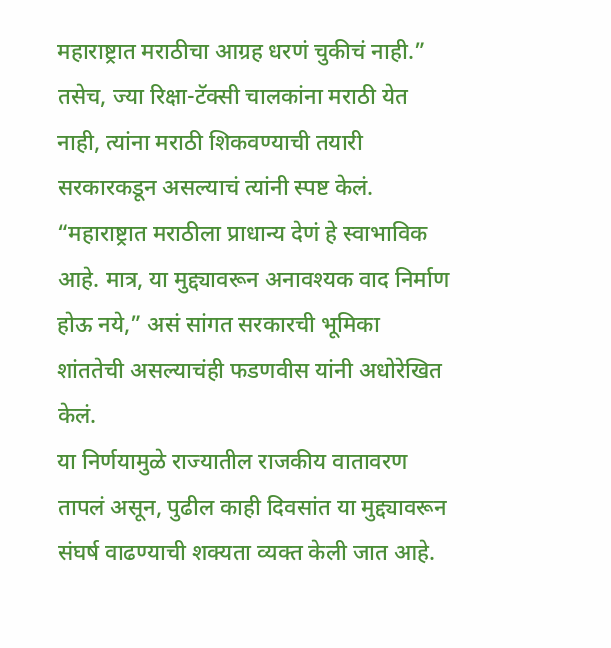महाराष्ट्रात मराठीचा आग्रह धरणं चुकीचं नाही.” तसेच, ज्या रिक्षा-टॅक्सी चालकांना मराठी येत नाही, त्यांना मराठी शिकवण्याची तयारी सरकारकडून असल्याचं त्यांनी स्पष्ट केलं. “महाराष्ट्रात मराठीला प्राधान्य देणं हे स्वाभाविक आहे. मात्र, या मुद्द्यावरून अनावश्यक वाद निर्माण होऊ नये,” असं सांगत सरकारची भूमिका शांततेची असल्याचंही फडणवीस यांनी अधोरेखित केलं.
या निर्णयामुळे राज्यातील राजकीय वातावरण तापलं असून, पुढील काही दिवसांत या मुद्द्यावरून संघर्ष वाढण्याची शक्यता व्यक्त केली जात आहे.